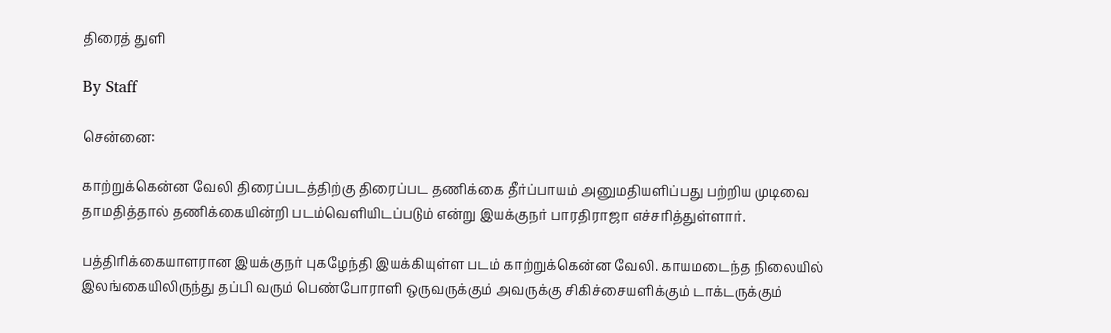திரைத் துளி

By Staff

சென்னை:

காற்றுக்கென்ன வேலி திரைப்படத்திற்கு திரைப்பட தணிக்கை தீர்ப்பாயம் அனுமதியளிப்பது பற்றிய முடிவை தாமதித்தால் தணிக்கையின்றி படம்வெளியிடப்படும் என்று இயக்குநர் பாரதிராஜா எச்சரித்துள்ளார்.

பத்திரிக்கையாளரான இயக்குநர் புகழேந்தி இயக்கியுள்ள படம் காற்றுக்கென்ன வேலி. காயமடைந்த நிலையில் இலங்கையிலிருந்து தப்பி வரும் பெண்போராளி ஒருவருக்கும் அவருக்கு சிகிச்சையளிக்கும் டாக்டருக்கும்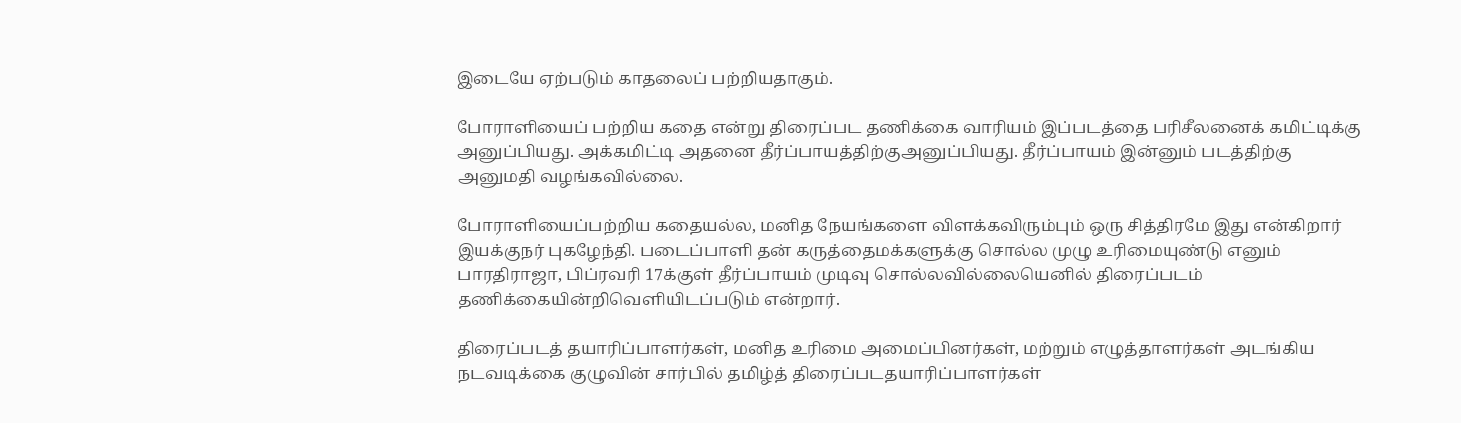இடையே ஏற்படும் காதலைப் பற்றியதாகும்.

போராளியைப் பற்றிய கதை என்று திரைப்பட தணிக்கை வாரியம் இப்படத்தை பரிசீலனைக் கமிட்டிக்கு அனுப்பியது. அக்கமிட்டி அதனை தீர்ப்பாயத்திற்குஅனுப்பியது. தீர்ப்பாயம் இன்னும் படத்திற்கு அனுமதி வழங்கவில்லை.

போராளியைப்பற்றிய கதையல்ல, மனித நேயங்களை விளக்கவிரும்பும் ஒரு சித்திரமே இது என்கிறார் இயக்குநர் புகழேந்தி. படைப்பாளி தன் கருத்தைமக்களுக்கு சொல்ல முழு உரிமையுண்டு எனும் பாரதிராஜா, பிப்ரவரி 17க்குள் தீர்ப்பாயம் முடிவு சொல்லவில்லையெனில் திரைப்படம் தணிக்கையின்றிவெளியிடப்படும் என்றார்.

திரைப்படத் தயாரிப்பாளர்கள், மனித உரிமை அமைப்பினர்கள், மற்றும் எழுத்தாளர்கள் அடங்கிய நடவடிக்கை குழுவின் சார்பில் தமிழ்த் திரைப்படதயாரிப்பாளர்கள்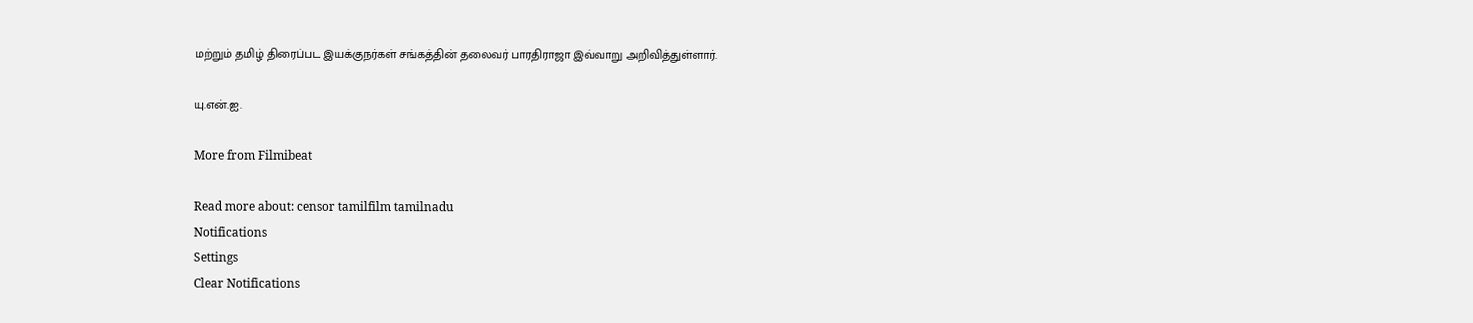மற்றும் தமிழ் திரைப்பட இயக்குநர்கள் சங்கத்தின் தலைவர் பாரதிராஜா இவ்வாறு அறிவித்துள்ளார்.

யு.என்.ஐ.

More from Filmibeat

Read more about: censor tamilfilm tamilnadu
Notifications
Settings
Clear Notifications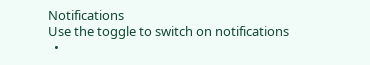Notifications
Use the toggle to switch on notifications
  •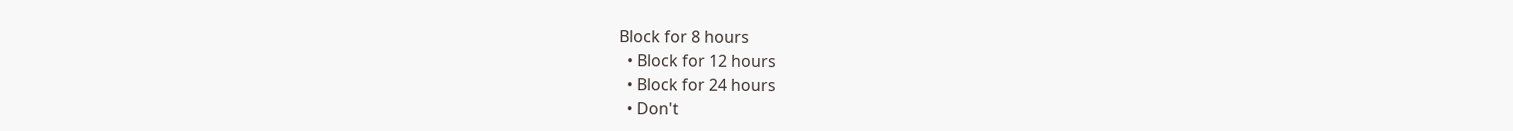Block for 8 hours
  • Block for 12 hours
  • Block for 24 hours
  • Don't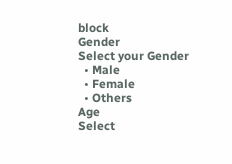block
Gender
Select your Gender
  • Male
  • Female
  • Others
Age
Select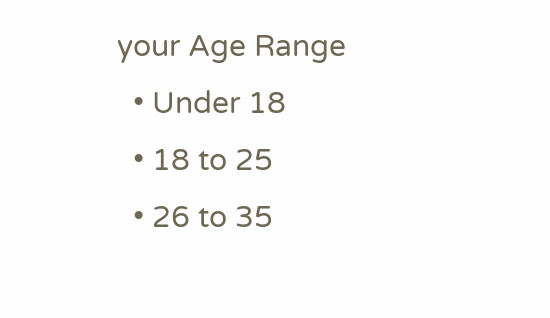your Age Range
  • Under 18
  • 18 to 25
  • 26 to 35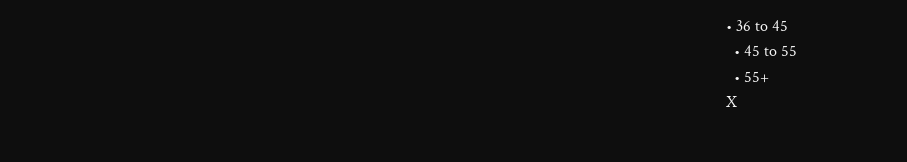• 36 to 45
  • 45 to 55
  • 55+
X